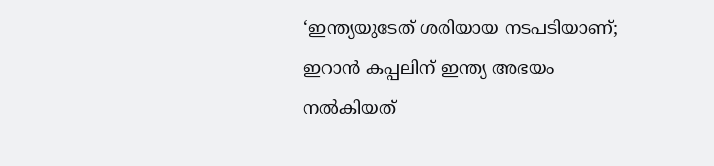‘ഇന്ത്യയുടേത് ശരിയായ നടപടിയാണ്; ഇറാൻ കപ്പലിന് ഇന്ത്യ അഭയം നല്‍കിയത്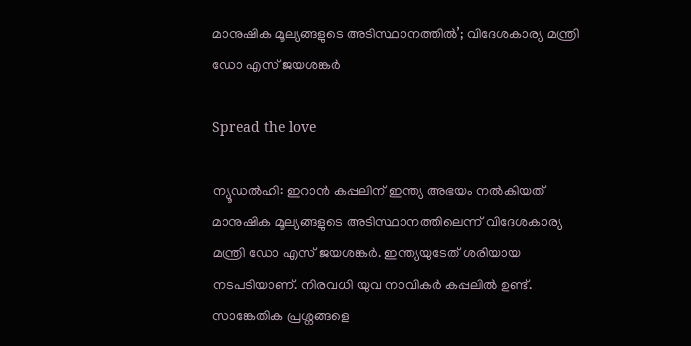മാനുഷിക മൂല്യങ്ങളുടെ അടിസ്ഥാനത്തില്‍’; വിദേശകാര്യ മന്ത്രി ഡോ എസ് ജയശങ്കർ

Spread the love

ന്യൂഡൽഹി: ഇറാൻ കപ്പലിന് ഇന്ത്യ അഭയം നല്‍കിയത് മാനുഷിക മൂല്യങ്ങളുടെ അടിസ്ഥാനത്തിലെന്ന് വിദേശകാര്യ മന്ത്രി ഡോ എസ് ജയശങ്കർ. ഇന്ത്യയുടേത് ശരിയായ നടപടിയാണ്. നിരവധി യുവ നാവികർ കപ്പലില്‍ ഉണ്ട്. സാങ്കേതിക പ്രശ്നങ്ങളെ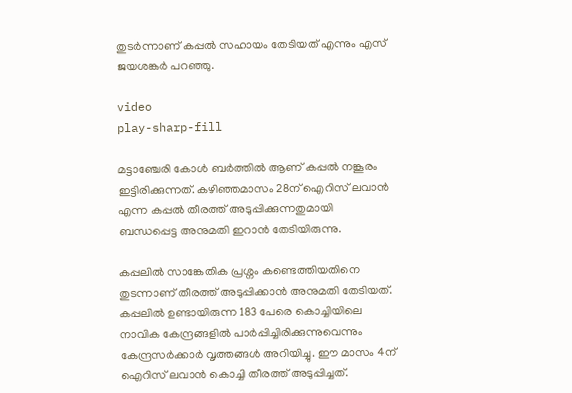തുടർന്നാണ് കപ്പല്‍ സഹായം തേടിയത് എന്നും എസ് ജയശങ്കർ പറഞ്ഞു.

video
play-sharp-fill

മട്ടാഞ്ചേരി കോള്‍ ബർത്തില്‍ ആണ് കപ്പല്‍ നങ്കൂരം ഇട്ടിരിക്കുന്നത്. കഴിഞ്ഞമാസം 28ന് ഐറിസ് ലവാൻ എന്ന കപ്പല്‍ തീരത്ത് അടുപ്പിക്കുന്നതുമായി ബന്ധപ്പെട്ട അനുമതി ഇറാൻ തേടിയിരുന്നു.

കപ്പലില്‍ സാങ്കേതിക പ്രശ്നം കണ്ടെത്തിയതിനെ തുടന്നാണ് തീരത്ത് അടുപ്പിക്കാൻ അനുമതി തേടിയത്. കപ്പലില്‍ ഉണ്ടായിരുന്ന 183 പേരെ കൊച്ചിയിലെ നാവിക കേന്ദ്രങ്ങളില്‍ പാർപ്പിച്ചിരിക്കുന്നുവെന്നും കേന്ദ്രസർക്കാർ വൃത്തങ്ങള്‍ അറിയിച്ചു. ഈ മാസം 4ന് ഐറിസ് ലവാൻ കൊച്ചി തീരത്ത് അടുപ്പിച്ചത്.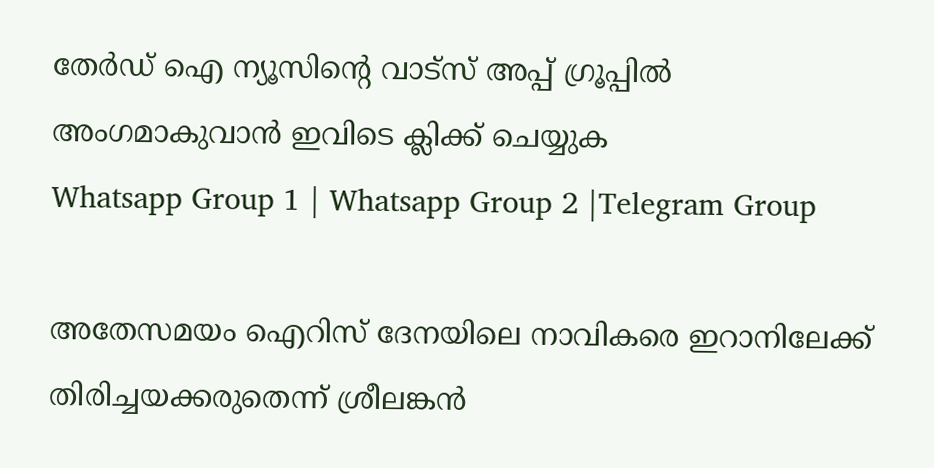തേർഡ് ഐ ന്യൂസിന്റെ വാട്സ് അപ്പ് ഗ്രൂപ്പിൽ അംഗമാകുവാൻ ഇവിടെ ക്ലിക്ക് ചെയ്യുക
Whatsapp Group 1 | Whatsapp Group 2 |Telegram Group

അതേസമയം ഐറിസ് ദേനയിലെ നാവികരെ ഇറാനിലേക്ക് തിരിച്ചയക്കരുതെന്ന് ശ്രീലങ്കൻ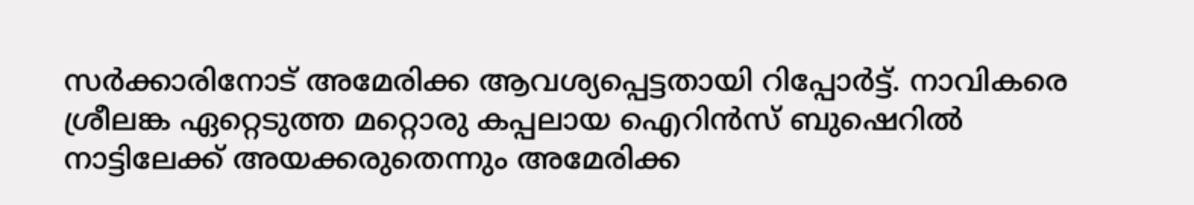സർക്കാരിനോട് അമേരിക്ക ആവശ്യപ്പെട്ടതായി റിപ്പോർട്ട്. നാവികരെ ശ്രീലങ്ക ഏറ്റെടുത്ത മറ്റൊരു കപ്പലായ ഐറിൻസ് ബുഷെറില്‍ നാട്ടിലേക്ക് അയക്കരുതെന്നും അമേരിക്ക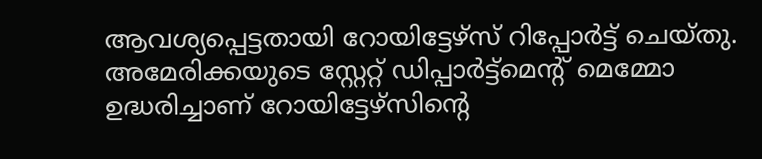ആവശ്യപ്പെട്ടതായി റോയിട്ടേഴ്‌സ് റിപ്പോർട്ട് ചെയ്തു. അമേരിക്കയുടെ സ്റ്റേറ്റ് ഡിപ്പാർട്ട്‌മെന്റ് മെമ്മോ ഉദ്ധരിച്ചാണ് റോയിട്ടേഴ്‌സിന്റെ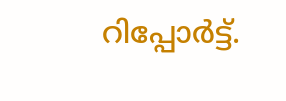റിപ്പോർട്ട്.